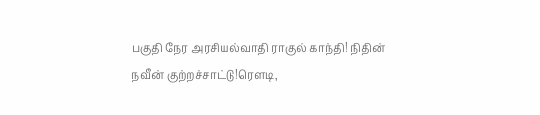பகுதி நேர அரசியல்வாதி ராகுல் காந்தி! நிதின் நவீன் குற்றச்சாட்டு!ரெளடி,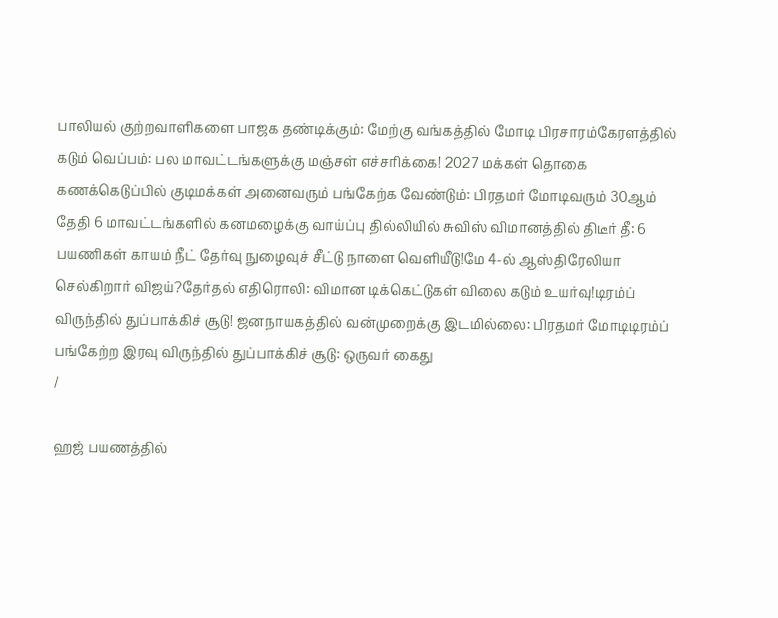பாலியல் குற்றவாளிகளை பாஜக தண்டிக்கும்: மேற்கு வங்கத்தில் மோடி பிரசாரம்கேரளத்தில் கடும் வெப்பம்: பல மாவட்டங்களுக்கு மஞ்சள் எச்சரிக்கை! 2027 மக்கள் தொகை கணக்கெடுப்பில் குடிமக்கள் அனைவரும் பங்கேற்க வேண்டும்: பிரதமர் மோடிவரும் 30ஆம் தேதி 6 மாவட்டங்களில் கனமழைக்கு வாய்ப்பு தில்லியில் சுவிஸ் விமானத்தில் திடீர் தீ: 6 பயணிகள் காயம் நீட் தேர்வு நுழைவுச் சீட்டு நாளை வெளியீடு!மே 4-ல் ஆஸ்திரேலியா செல்கிறார் விஜய்?தேர்தல் எதிரொலி: விமான டிக்கெட்டுகள் விலை கடும் உயர்வு!டிரம்ப் விருந்தில் துப்பாக்கிச் சூடு! ஜனநாயகத்தில் வன்முறைக்கு இடமில்லை: பிரதமர் மோடிடிரம்ப் பங்கேற்ற இரவு விருந்தில் துப்பாக்கிச் சூடு: ஒருவர் கைது
/

ஹஜ் பயணத்தில்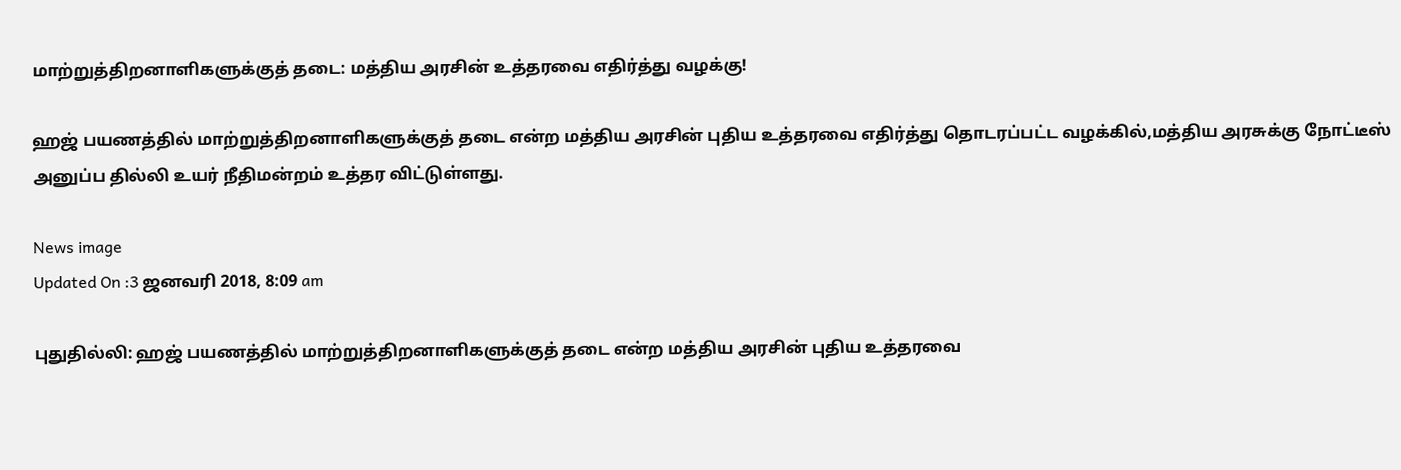மாற்றுத்திறனாளிகளுக்குத் தடை: மத்திய அரசின் உத்தரவை எதிர்த்து வழக்கு!

ஹஜ் பயணத்தில் மாற்றுத்திறனாளிகளுக்குத் தடை என்ற மத்திய அரசின் புதிய உத்தரவை எதிர்த்து தொடரப்பட்ட வழக்கில்,மத்திய அரசுக்கு நோட்டீஸ் அனுப்ப தில்லி உயர் நீதிமன்றம் உத்தர விட்டுள்ளது.

News image
Updated On :3 ஜனவரி 2018, 8:09 am

புதுதில்லி: ஹஜ் பயணத்தில் மாற்றுத்திறனாளிகளுக்குத் தடை என்ற மத்திய அரசின் புதிய உத்தரவை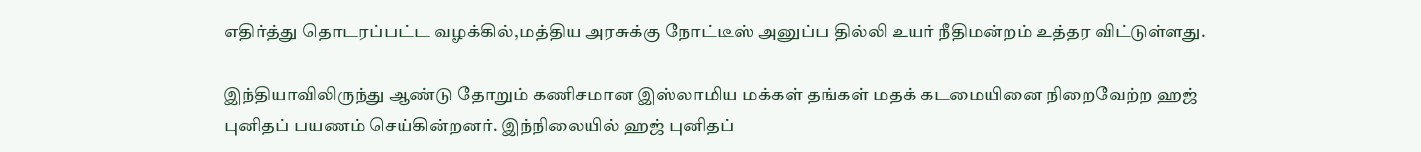எதிர்த்து தொடரப்பட்ட வழக்கில்,மத்திய அரசுக்கு நோட்டீஸ் அனுப்ப தில்லி உயர் நீதிமன்றம் உத்தர விட்டுள்ளது.

இந்தியாவிலிருந்து ஆண்டு தோறும் கணிசமான இஸ்லாமிய மக்கள் தங்கள் மதக் கடமையினை நிறைவேற்ற ஹஜ் புனிதப் பயணம் செய்கின்றனர். இந்நிலையில் ஹஜ் புனிதப்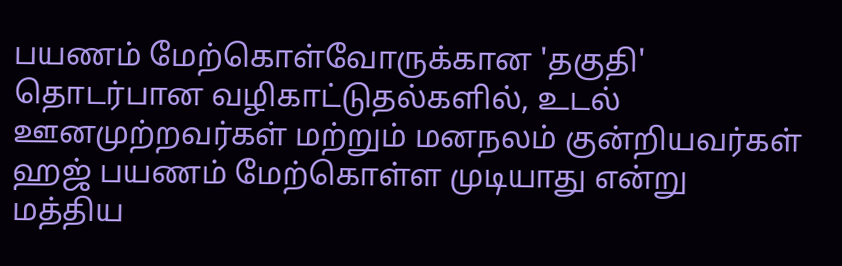பயணம் மேற்கொள்வோருக்கான 'தகுதி' தொடர்பான வழிகாட்டுதல்களில், உடல் ஊனமுற்றவர்கள் மற்றும் மனநலம் குன்றியவர்கள் ஹஜ் பயணம் மேற்கொள்ள முடியாது என்று மத்திய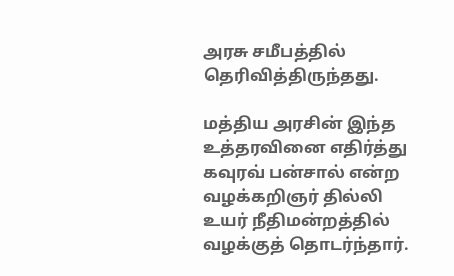அரசு சமீபத்தில் தெரிவித்திருந்தது.

மத்திய அரசின் இந்த உத்தரவினை எதிர்த்து கவுரவ் பன்சால் என்ற வழக்கறிஞர் தில்லி உயர் நீதிமன்றத்தில் வழக்குத் தொடர்ந்தார்.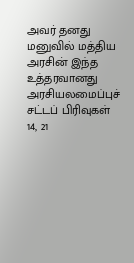அவர் தனது மனுவில் மத்திய அரசின் இந்த உத்தரவானது அரசியலமைப்புச் சட்டப் பிரிவுகள் 14, 21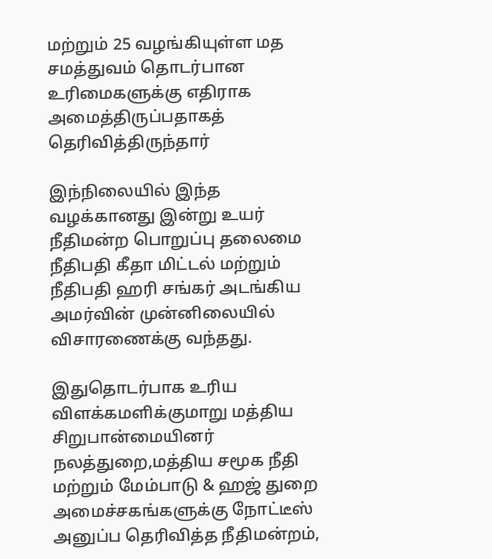மற்றும் 25 வழங்கியுள்ள மத சமத்துவம் தொடர்பான உரிமைகளுக்கு எதிராக அமைத்திருப்பதாகத் தெரிவித்திருந்தார்

இந்நிலையில் இந்த வழக்கானது இன்று உயர் நீதிமன்ற பொறுப்பு தலைமை நீதிபதி கீதா மிட்டல் மற்றும் நீதிபதி ஹரி சங்கர் அடங்கிய அமர்வின் முன்னிலையில் விசாரணைக்கு வந்தது.

இதுதொடர்பாக உரிய விளக்கமளிக்குமாறு மத்திய சிறுபான்மையினர் நலத்துறை,மத்திய சமூக நீதி மற்றும் மேம்பாடு & ஹஜ் துறை அமைச்சகங்களுக்கு நோட்டீஸ் அனுப்ப தெரிவித்த நீதிமன்றம்,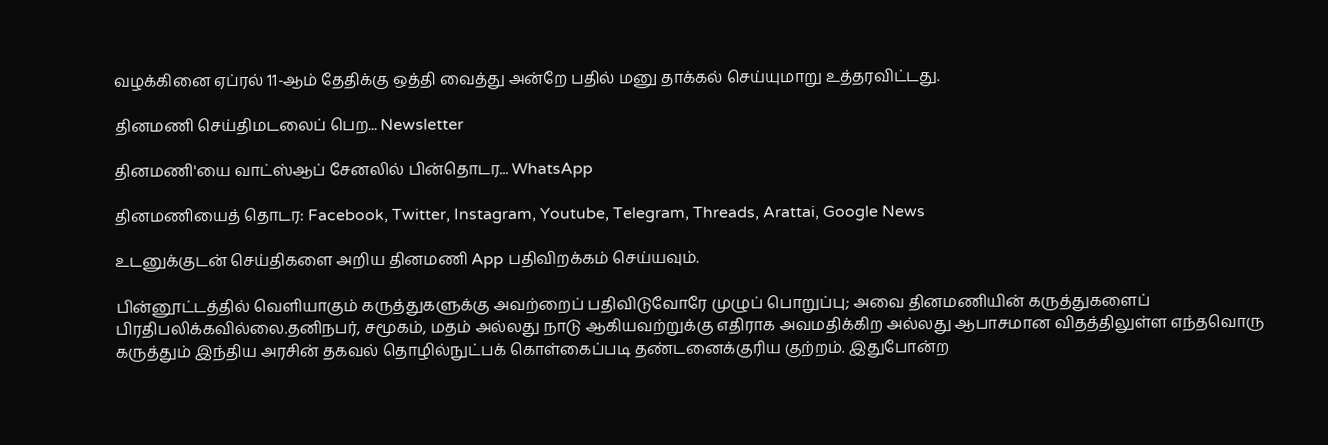வழக்கினை ஏப்ரல் 11-ஆம் தேதிக்கு ஒத்தி வைத்து அன்றே பதில் மனு தாக்கல் செய்யுமாறு உத்தரவிட்டது.

தினமணி செய்திமடலைப் பெற... Newsletter

தினமணி'யை வாட்ஸ்ஆப் சேனலில் பின்தொடர... WhatsApp

தினமணியைத் தொடர: Facebook, Twitter, Instagram, Youtube, Telegram, Threads, Arattai, Google News

உடனுக்குடன் செய்திகளை அறிய தினமணி App பதிவிறக்கம் செய்யவும்.

பின்னூட்டத்தில் வெளியாகும் கருத்துகளுக்கு அவற்றைப் பதிவிடுவோரே முழுப் பொறுப்பு; அவை தினமணியின் கருத்துகளைப் பிரதிபலிக்கவில்லை.தனிநபர், சமூகம், மதம் அல்லது நாடு ஆகியவற்றுக்கு எதிராக அவமதிக்கிற அல்லது ஆபாசமான விதத்திலுள்ள எந்தவொரு கருத்தும் இந்திய அரசின் தகவல் தொழில்நுட்பக் கொள்கைப்படி தண்டனைக்குரிய குற்றம். இதுபோன்ற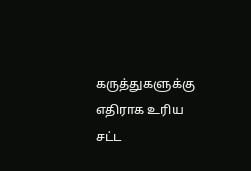கருத்துகளுக்கு எதிராக உரிய சட்ட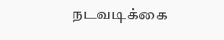நடவடிக்கை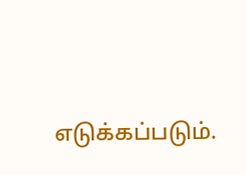எடுக்கப்படும்.